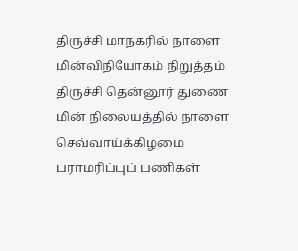திருச்சி மாநகரில் நாளை மின்விநியோகம் நிறுத்தம்
திருச்சி தென்னூர் துணை மின் நிலையத்தில் நாளை செவ்வாய்க்கிழமை பராமரிப்புப் பணிகள்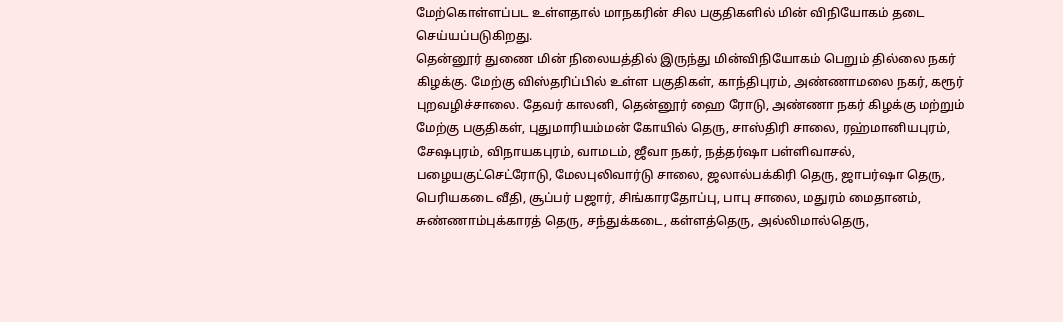மேற்கொள்ளப்பட உள்ளதால் மாநகரின் சில பகுதிகளில் மின் விநியோகம் தடை செய்யப்படுகிறது.
தென்னூர் துணை மின் நிலையத்தில் இருந்து மின்விநியோகம் பெறும் தில்லை நகர் கிழக்கு. மேற்கு விஸ்தரிப்பில் உள்ள பகுதிகள், காந்திபுரம், அண்ணாமலை நகர், கரூர் புறவழிச்சாலை. தேவர் காலனி, தென்னூர் ஹை ரோடு, அண்ணா நகர் கிழக்கு மற்றும் மேற்கு பகுதிகள், புதுமாரியம்மன் கோயில் தெரு, சாஸ்திரி சாலை, ரஹ்மானியபுரம், சேஷபுரம், விநாயகபுரம், வாமடம், ஜீவா நகர், நத்தர்ஷா பள்ளிவாசல், பழையகுட்செட்ரோடு, மேலபுலிவார்டு சாலை, ஜலால்பக்கிரி தெரு, ஜாபர்ஷா தெரு, பெரியகடை வீதி, சூப்பர் பஜார், சிங்காரதோப்பு, பாபு சாலை, மதுரம் மைதானம், சுண்ணாம்புக்காரத் தெரு, சந்துக்கடை, கள்ளத்தெரு, அல்லிமால்தெரு,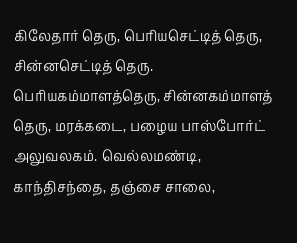கிலேதார் தெரு, பெரியசெட்டித் தெரு, சின்னசெட்டித் தெரு. பெரியகம்மாளத்தெரு, சின்னகம்மாளத் தெரு, மரக்கடை, பழைய பாஸ்போர்ட் அலுவலகம். வெல்லமண்டி, காந்திசந்தை, தஞ்சை சாலை,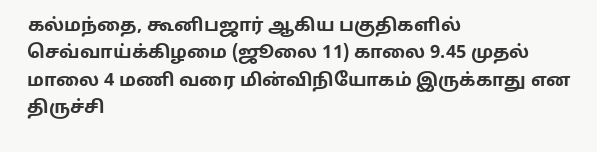கல்மந்தை, கூனிபஜார் ஆகிய பகுதிகளில் செவ்வாய்க்கிழமை (ஜூலை 11) காலை 9.45 முதல் மாலை 4 மணி வரை மின்விநியோகம் இருக்காது என திருச்சி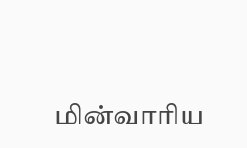மின்வாரிய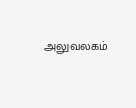அலுவலகம்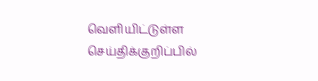வெளியிட்டுள்ள செய்திக்குறிப்பில்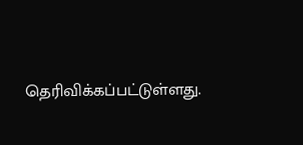தெரிவிக்கப்பட்டுள்ளது.